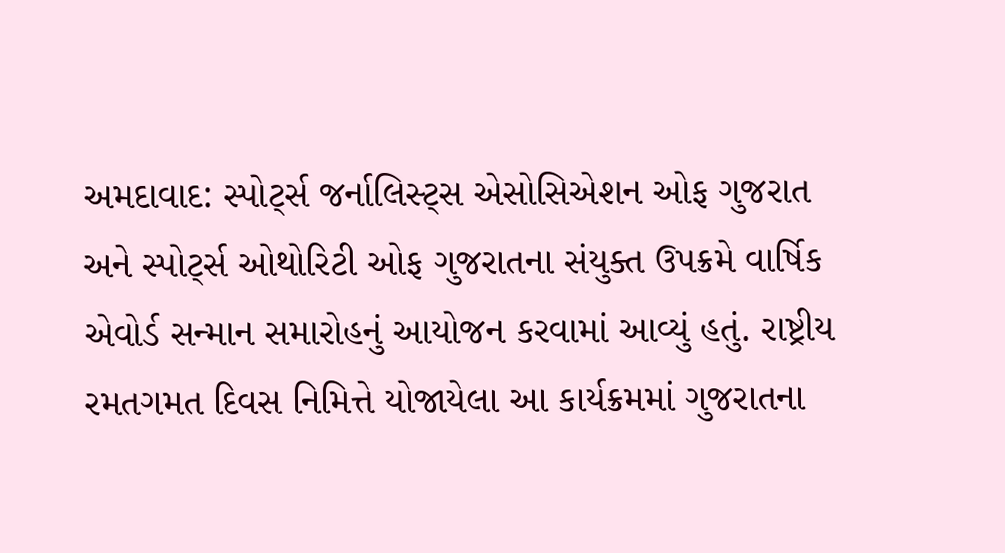અમદાવાદ: સ્પોર્ટ્સ જર્નાલિસ્ટ્સ એસોસિએશન ઓફ ગુજરાત અને સ્પોર્ટ્સ ઓથોરિટી ઓફ ગુજરાતના સંયુક્ત ઉપક્રમે વાર્ષિક એવોર્ડ સન્માન સમારોહનું આયોજન કરવામાં આવ્યું હતું. રાષ્ટ્રીય રમતગમત દિવસ નિમિત્તે યોજાયેલા આ કાર્યક્રમમાં ગુજરાતના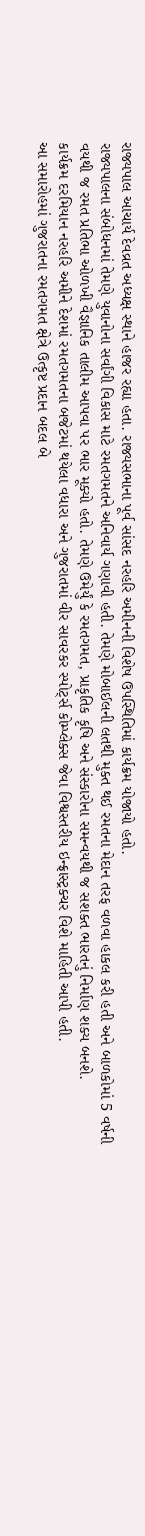રાજ્યપાલ આચાર્ય દેવવ્રત અધ્યક્ષ સ્થાને હાજર રહ્યા હતા. રાજ્યસભાના પૂર્વ સાંસદ નરહરિ અમીનની વિશેષ ઉપસ્થિતિમાં કાર્યક્રમ યોજાયો હતો.
રાજ્યપાલના સંબોધનમાં તેમણે યુવાનોના સર્વાંગી વિકાસ માટે રમતગમતને અનિવાર્ય ગણાવી હતી. તેમણે મોબાઈલની લતથી મુક્ત થઈ રમતના મેદાન તરફ વળવા હાકલ કરી હતી અને બાળકોમાં 5 વર્ષની વયથી જ રમત પ્રતિભા ઓળખી વૈજ્ઞાનિક તાલીમ આપવા પર ભાર મૂક્યો હતો. તેમણે ઉમેર્યું કે રમતગમત, પ્રાકૃતિક કૃષિ અને સંસ્કારોના સમન્વયથી જ સશક્ત ભારતનું નિર્માણ શક્ય બનશે.
કાર્યક્રમ દરમિયાન નરહરિ અમીને દેશમાં રમતગમતના બજેટમાં થયેલા વધારા અને ગુજરાતમાં વીર સાવરકર સ્પોર્ટ્સ કોમ્પ્લેક્સ જેવા વિશ્વસ્તરીય ઇન્ફ્રાસ્ટ્રક્ચર વિશે માહિતી આપી હતી.
આ સમારોહમાં ગુજરાતના રમતગમત ક્ષેત્રે ઉત્કૃષ્ટ પ્રદાન બદલ બે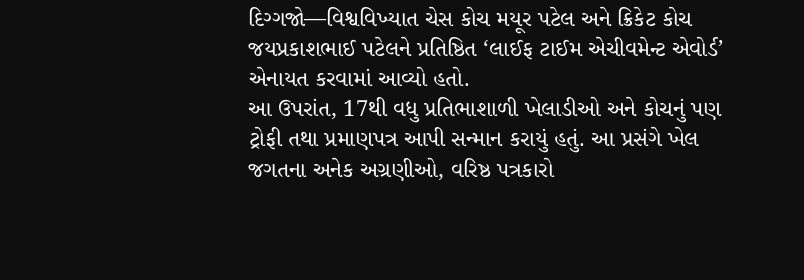દિગ્ગજો—વિશ્વવિખ્યાત ચેસ કોચ મયૂર પટેલ અને ક્રિકેટ કોચ જયપ્રકાશભાઈ પટેલને પ્રતિષ્ઠિત ‘લાઈફ ટાઈમ એચીવમેન્ટ એવોર્ડ’ એનાયત કરવામાં આવ્યો હતો.
આ ઉપરાંત, 17થી વધુ પ્રતિભાશાળી ખેલાડીઓ અને કોચનું પણ ટ્રોફી તથા પ્રમાણપત્ર આપી સન્માન કરાયું હતું. આ પ્રસંગે ખેલ જગતના અનેક અગ્રણીઓ, વરિષ્ઠ પત્રકારો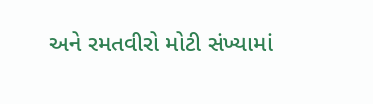અને રમતવીરો મોટી સંખ્યામાં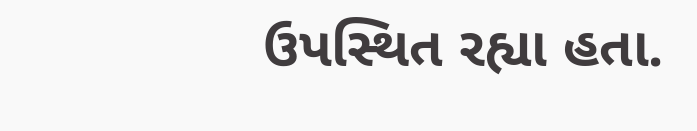ઉપસ્થિત રહ્યા હતા.